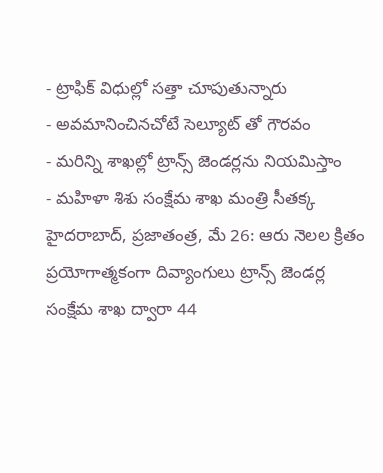- ట్రాఫిక్ విధుల్లో సత్తా చూపుతున్నారు
- అవమానించినచోటే సెల్యూట్ తో గౌరవం
- మరిన్ని శాఖల్లో ట్రాన్స్ జెండర్లను నియమిస్తాం
- మహిళా శిశు సంక్షేమ శాఖ మంత్రి సీతక్క
హైదరాబాద్, ప్రజాతంత్ర, మే 26: ఆరు నెలల క్రితం ప్రయోగాత్మకంగా దివ్యాంగులు ట్రాన్స్ జెండర్ల సంక్షేమ శాఖ ద్వారా 44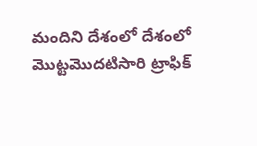మందిని దేశంలో దేశంలో మొట్టమొదటిసారి ట్రాఫిక్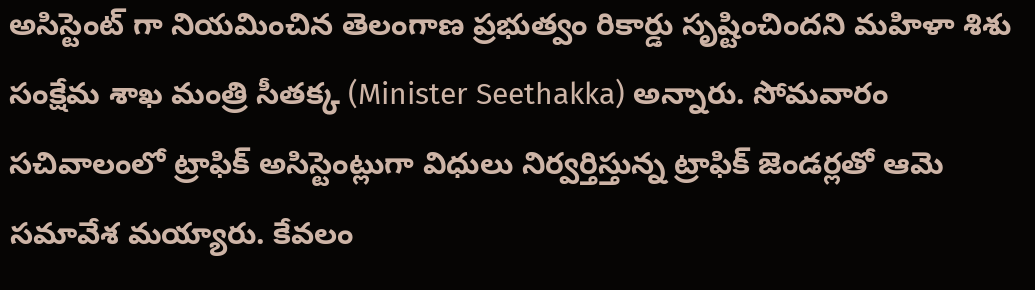అసిస్టెంట్ గా నియమించిన తెలంగాణ ప్రభుత్వం రికార్డు సృష్టించిందని మహిళా శిశు సంక్షేమ శాఖ మంత్రి సీతక్క (Minister Seethakka) అన్నారు. సోమవారం సచివాలంలో ట్రాఫిక్ అసిస్టెంట్లుగా విధులు నిర్వర్తిస్తున్న ట్రాఫిక్ జెండర్లతో ఆమె సమావేశ మయ్యారు. కేవలం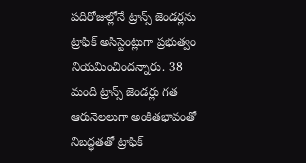పదిరోజుల్లోనే ట్రాన్స్ జెండర్లను ట్రాఫిక్ అసిస్టెంట్లుగా ప్రభుత్వం నియమించిందన్నారు. 38 మంది ట్రాన్స్ జెండర్లు గత ఆరునెలలుగా అంకితభావంతో నిబద్ధతతో ట్రాఫిక్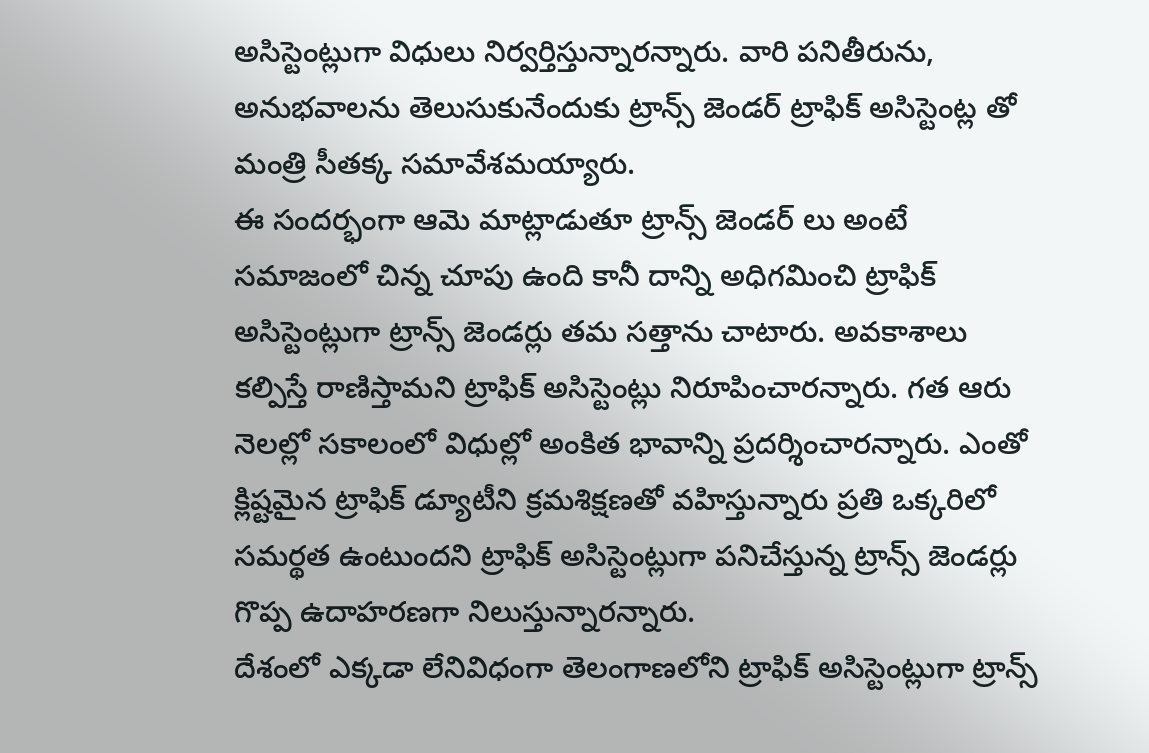అసిస్టెంట్లుగా విధులు నిర్వర్తిస్తున్నారన్నారు. వారి పనితీరును, అనుభవాలను తెలుసుకునేందుకు ట్రాన్స్ జెండర్ ట్రాఫిక్ అసిస్టెంట్ల తో మంత్రి సీతక్క సమావేశమయ్యారు.
ఈ సందర్భంగా ఆమె మాట్లాడుతూ ట్రాన్స్ జెండర్ లు అంటే సమాజంలో చిన్న చూపు ఉంది కానీ దాన్ని అధిగమించి ట్రాఫిక్ అసిస్టెంట్లుగా ట్రాన్స్ జెండర్లు తమ సత్తాను చాటారు. అవకాశాలు కల్పిస్తే రాణిస్తామని ట్రాఫిక్ అసిస్టెంట్లు నిరూపించారన్నారు. గత ఆరు నెలల్లో సకాలంలో విధుల్లో అంకిత భావాన్ని ప్రదర్శించారన్నారు. ఎంతో క్లిష్టమైన ట్రాఫిక్ డ్యూటీని క్రమశిక్షణతో వహిస్తున్నారు ప్రతి ఒక్కరిలో సమర్థత ఉంటుందని ట్రాఫిక్ అసిస్టెంట్లుగా పనిచేస్తున్న ట్రాన్స్ జెండర్లు గొప్ప ఉదాహరణగా నిలుస్తున్నారన్నారు.
దేశంలో ఎక్కడా లేనివిధంగా తెలంగాణలోని ట్రాఫిక్ అసిస్టెంట్లుగా ట్రాన్స్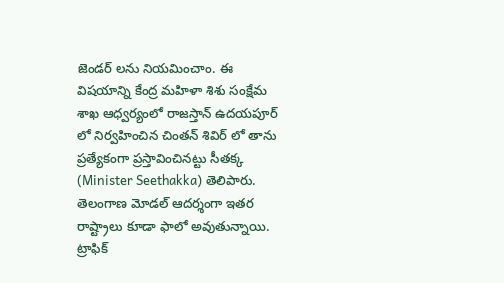జెండర్ లను నియమించాం. ఈ విషయాన్ని కేంద్ర మహిళా శిశు సంక్షేమ శాఖ ఆధ్వర్యంలో రాజస్తాన్ ఉదయపూర్ లో నిర్వహించిన చింతన్ శివిర్ లో తాను ప్రత్యేకంగా ప్రస్తావించినట్టు సీతక్క (Minister Seethakka) తెలిపారు. తెలంగాణ మోడల్ ఆదర్శంగా ఇతర రాష్ట్రాలు కూడా ఫాలో అవుతున్నాయి. ట్రాఫిక్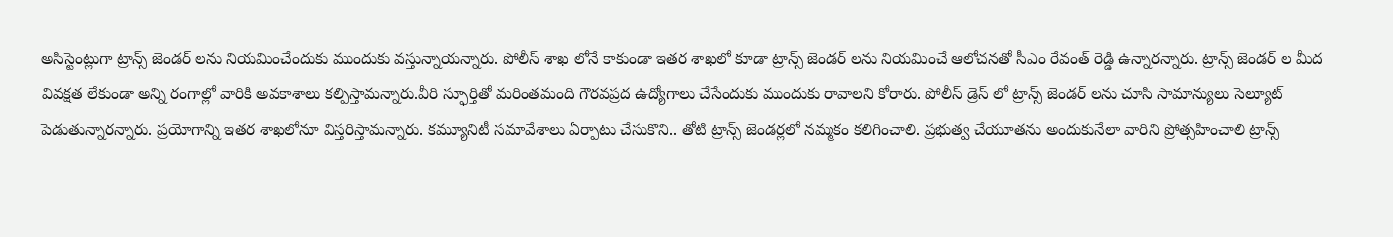అసిస్టెంట్లుగా ట్రాన్స్ జెండర్ లను నియమించేందుకు ముందుకు వస్తున్నాయన్నారు. పోలీస్ శాఖ లోనే కాకుండా ఇతర శాఖలో కూడా ట్రాన్స్ జెండర్ లను నియమించే ఆలోచనతో సీఎం రేవంత్ రెడ్డి ఉన్నారన్నారు. ట్రాన్స్ జెండర్ ల మీద వివక్షత లేకుండా అన్ని రంగాల్లో వారికి అవకాశాలు కల్పిస్తామన్నారు.వీరి స్ఫూర్తితో మరింతమంది గౌరవప్రద ఉద్యోగాలు చేసేందుకు ముందుకు రావాలని కోరారు. పోలీస్ డ్రెస్ లో ట్రాన్స్ జెండర్ లను చూసి సామాన్యులు సెల్యూట్ పెడుతున్నారన్నారు. ప్రయోగాన్ని ఇతర శాఖలోనూ విస్తరిస్తామన్నారు. కమ్యూనిటీ సమావేశాలు ఏర్పాటు చేసుకొని.. తోటి ట్రాన్స్ జెండర్లలో నమ్మకం కలిగించాలి. ప్రభుత్వ చేయూతను అందుకునేలా వారిని ప్రోత్సహించాలి ట్రాన్స్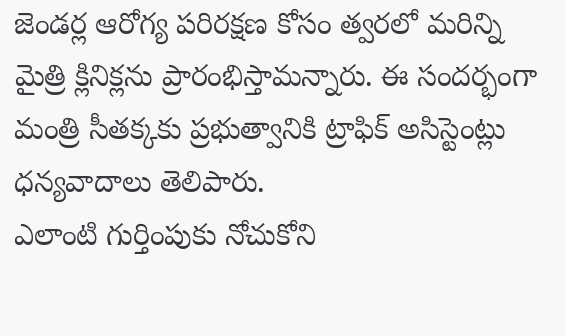జెండర్ల ఆరోగ్య పరిరక్షణ కోసం త్వరలో మరిన్ని మైత్రి క్లినిక్లను ప్రారంభిస్తామన్నారు. ఈ సందర్భంగా మంత్రి సీతక్కకు ప్రభుత్వానికి ట్రాఫిక్ అసిస్టెంట్లు ధన్యవాదాలు తెలిపారు.
ఎలాంటి గుర్తింపుకు నోచుకోని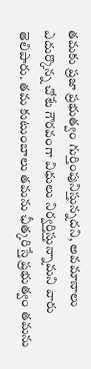తమకు ప్రజా ప్రభుత్వం గుర్తింపునిస్తున్నదని, అవమానాలు ఎదుర్కొన్న చోటే గౌరవంగా విధులు నిర్వర్తిస్తున్నామని వారు తెలిపారు. తమ కుటుంబాలు తమను ఛీత్కరిస్తే ప్రభుత్వం తమను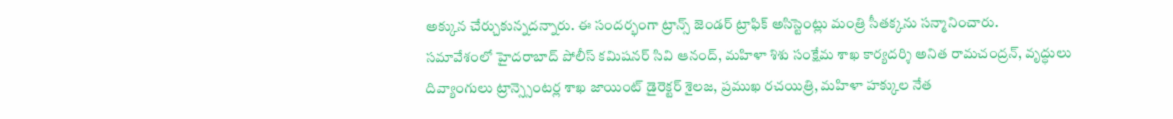అక్కున చేర్చుకున్నదన్నారు. ఈ సందర్భంగా ట్రాన్స్ జెండర్ ట్రాఫిక్ అసిస్టెంట్లు మంత్రి సీతక్కను సన్మానించారు.
సమావేశంలో హైదరాబాద్ పోలీస్ కమిషనర్ సివి ఆనంద్, మహిళా శిశు సంక్షేమ శాఖ కార్యదర్శి అనిత రామచంద్రన్, వృద్ధులు దివ్యాంగులు ట్రాన్స్సెంటర్ల శాఖ జాయింట్ డైరెక్టర్ శైలజ, ప్రముఖ రచయిత్రి, మహిళా హక్కుల నేత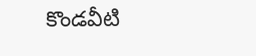కొండవీటి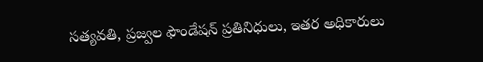సత్యవతి, ప్రజ్వల ఫౌండేషన్ ప్రతినిధులు, ఇతర అధికారులు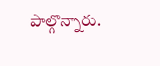పాల్గొన్నారు.